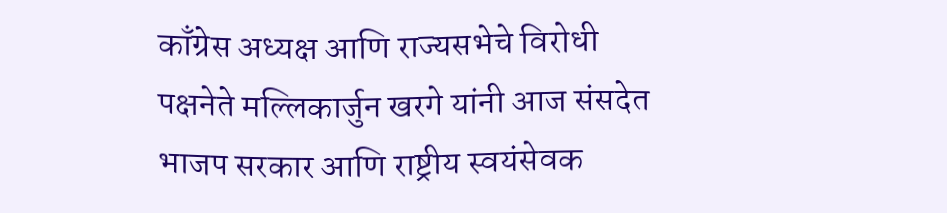काँग्रेस अध्यक्ष आणि राज्यसभेचे विरोधी पक्षनेते मल्लिकार्जुन खरगे यांनी आज संसदेत भाजप सरकार आणि राष्ट्रीय स्वयंसेवक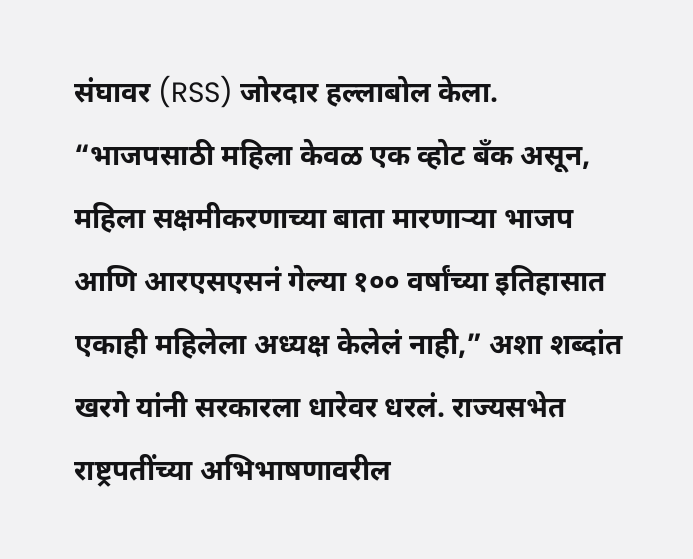संघावर (RSS) जोरदार हल्लाबोल केला. “भाजपसाठी महिला केवळ एक व्होट बँक असून, महिला सक्षमीकरणाच्या बाता मारणाऱ्या भाजप आणि आरएसएसनं गेल्या १०० वर्षांच्या इतिहासात एकाही महिलेला अध्यक्ष केलेलं नाही,” अशा शब्दांत खरगे यांनी सरकारला धारेवर धरलं. राज्यसभेत राष्ट्रपतींच्या अभिभाषणावरील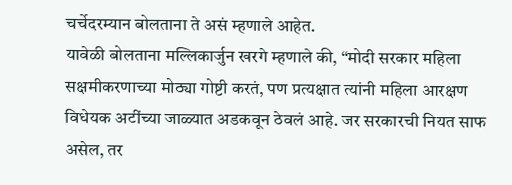चर्चेदरम्यान बोलताना ते असं म्हणाले आहेत.
यावेळी बोलताना मल्लिकार्जुन खरगे म्हणाले की, “मोदी सरकार महिला सक्षमीकरणाच्या मोठ्या गोष्टी करतं, पण प्रत्यक्षात त्यांनी महिला आरक्षण विधेयक अटींच्या जाळ्यात अडकवून ठेवलं आहे. जर सरकारची नियत साफ असेल, तर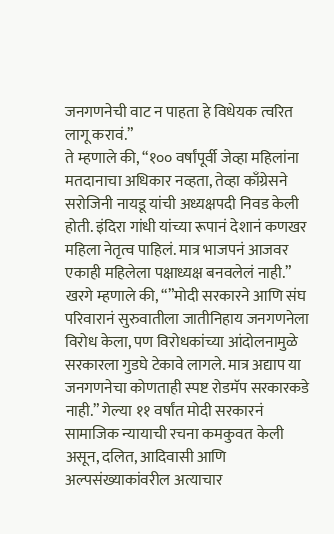जनगणनेची वाट न पाहता हे विधेयक त्वरित लागू करावं.”
ते म्हणाले की, “१०० वर्षांपूर्वी जेव्हा महिलांना मतदानाचा अधिकार नव्हता, तेव्हा काँग्रेसने सरोजिनी नायडू यांची अध्यक्षपदी निवड केली होती. इंदिरा गांधी यांच्या रूपानं देशानं कणखर महिला नेतृत्व पाहिलं. मात्र भाजपनं आजवर एकाही महिलेला पक्षाध्यक्ष बनवलेलं नाही.”
खरगे म्हणाले की, “”मोदी सरकारने आणि संघ परिवारानं सुरुवातीला जातीनिहाय जनगणनेला विरोध केला, पण विरोधकांच्या आंदोलनामुळे सरकारला गुडघे टेकावे लागले. मात्र अद्याप या जनगणनेचा कोणताही स्पष्ट रोडमॅप सरकारकडे नाही.” गेल्या ११ वर्षांत मोदी सरकारनं सामाजिक न्यायाची रचना कमकुवत केली असून, दलित, आदिवासी आणि अल्पसंख्याकांवरील अत्याचार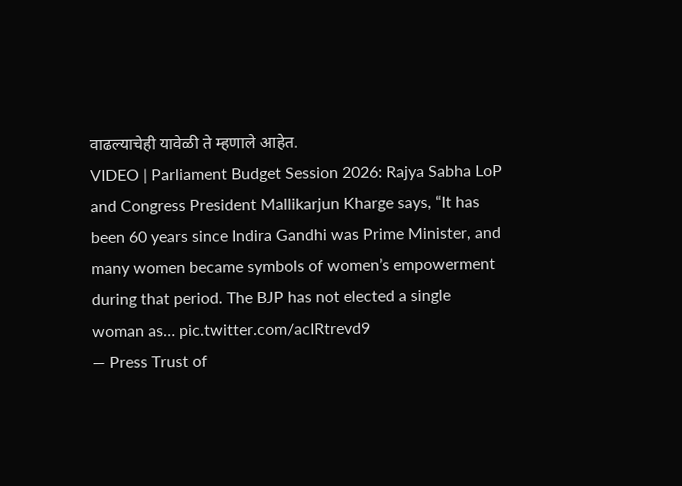वाढल्याचेही यावेळी ते म्हणाले आहेत.
VIDEO | Parliament Budget Session 2026: Rajya Sabha LoP and Congress President Mallikarjun Kharge says, “It has been 60 years since Indira Gandhi was Prime Minister, and many women became symbols of women’s empowerment during that period. The BJP has not elected a single woman as… pic.twitter.com/acIRtrevd9
— Press Trust of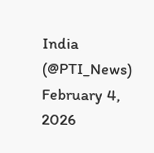India (@PTI_News) February 4, 2026